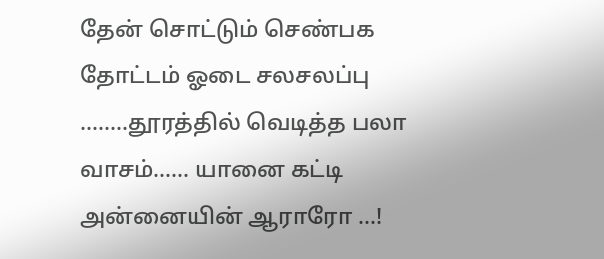தேன் சொட்டும் செண்பக தோட்டம் ஓடை சலசலப்பு ........தூரத்தில் வெடித்த பலா வாசம்...... யானை கட்டி அன்னையின் ஆராரோ ...!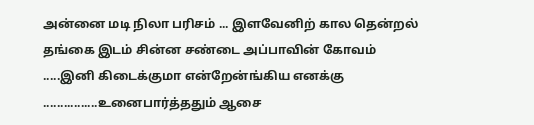அன்னை மடி நிலா பரிசம் ... இளவேனிற் கால தென்றல் தங்கை இடம் சின்ன சண்டை அப்பாவின் கோவம் .....இனி கிடைக்குமா என்றேன்ங்கிய எனக்கு ................உனைபார்த்ததும் ஆசை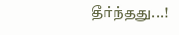தீர்ந்தது...!